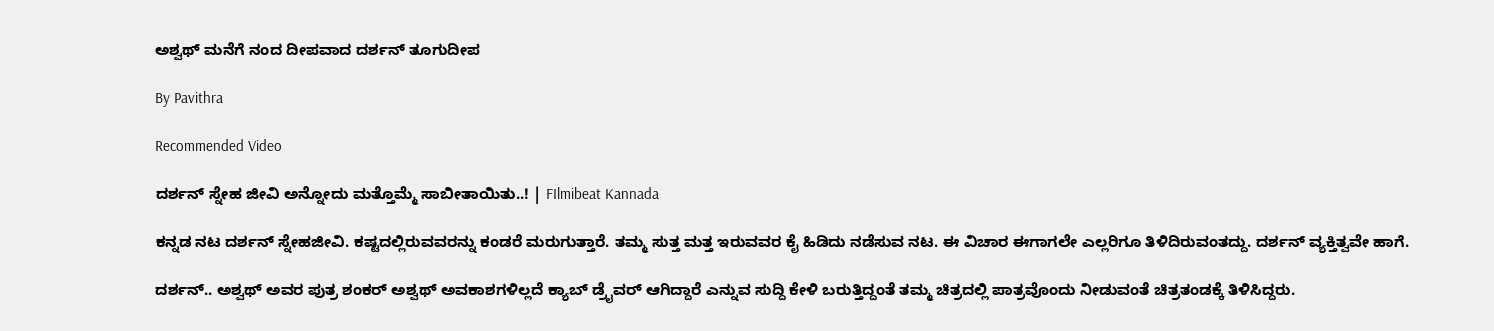ಅಶ್ವಥ್ ಮನೆಗೆ ನಂದ ದೀಪವಾದ ದರ್ಶನ್ ತೂಗುದೀಪ

By Pavithra

Recommended Video

ದರ್ಶನ್ ಸ್ನೇಹ ಜೀವಿ ಅನ್ನೋದು ಮತ್ತೊಮ್ಮೆ ಸಾಬೀತಾಯಿತು..! | FIlmibeat Kannada

ಕನ್ನಡ ನಟ ದರ್ಶನ್ ಸ್ನೇಹಜೀವಿ. ಕಷ್ಟದಲ್ಲಿರುವವರನ್ನು ಕಂಡರೆ ಮರುಗುತ್ತಾರೆ. ತಮ್ಮ ಸುತ್ತ ಮತ್ತ ಇರುವವರ ಕೈ ಹಿಡಿದು ನಡೆಸುವ ನಟ. ಈ ವಿಚಾರ ಈಗಾಗಲೇ ಎಲ್ಲರಿಗೂ ತಿಳಿದಿರುವಂತದ್ದು. ದರ್ಶನ್ ವ್ಯಕ್ತಿತ್ವವೇ ಹಾಗೆ.

ದರ್ಶನ್.. ಅಶ್ವಥ್ ಅವರ ಪುತ್ರ ಶಂಕರ್ ಅಶ್ವಥ್ ಅವಕಾಶಗಳಿಲ್ಲದೆ ಕ್ಯಾಬ್ ಡ್ರೈವರ್ ಆಗಿದ್ದಾರೆ ಎನ್ನುವ ಸುದ್ದಿ ಕೇಳಿ ಬರುತ್ತಿದ್ದಂತೆ ತಮ್ಮ ಚಿತ್ರದಲ್ಲಿ ಪಾತ್ರವೊಂದು ನೀಡುವಂತೆ ಚಿತ್ರತಂಡಕ್ಕೆ ತಿಳಿಸಿದ್ದರು.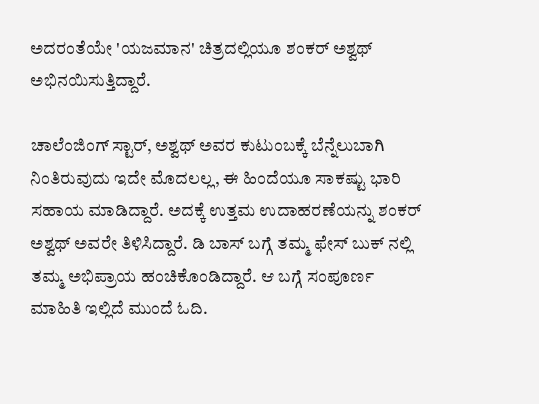ಅದರಂತೆಯೇ 'ಯಜಮಾನ' ಚಿತ್ರದಲ್ಲಿಯೂ ಶಂಕರ್ ಅಶ್ವಥ್ ಅಭಿನಯಿಸುತ್ತಿದ್ದಾರೆ.

ಚಾಲೆಂಜಿಂಗ್ ಸ್ಟಾರ್, ಅಶ್ವಥ್ ಅವರ ಕುಟುಂಬಕ್ಕೆ ಬೆನ್ನೆಲುಬಾಗಿ ನಿಂತಿರುವುದು ಇದೇ ಮೊದಲಲ್ಲ, ಈ ಹಿಂದೆಯೂ ಸಾಕಷ್ಟು ಭಾರಿ ಸಹಾಯ ಮಾಡಿದ್ದಾರೆ. ಅದಕ್ಕೆ ಉತ್ತಮ ಉದಾಹರಣೆಯನ್ನು ಶಂಕರ್ ಅಶ್ವಥ್ ಅವರೇ ತಿಳಿಸಿದ್ದಾರೆ. ಡಿ ಬಾಸ್ ಬಗ್ಗೆ ತಮ್ಮ ಫೇಸ್ ಬುಕ್ ನಲ್ಲಿ ತಮ್ಮ ಅಭಿಪ್ರಾಯ ಹಂಚಿಕೊಂಡಿದ್ದಾರೆ. ಆ ಬಗ್ಗೆ ಸಂಪೂರ್ಣ ಮಾಹಿತಿ ಇಲ್ಲಿದೆ ಮುಂದೆ ಓದಿ.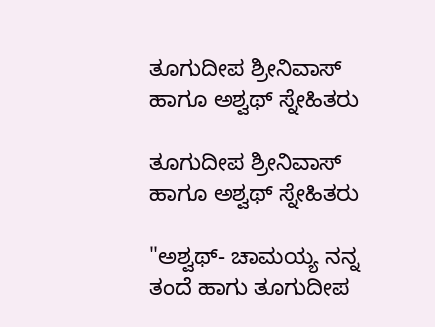ತೂಗುದೀಪ ಶ್ರೀನಿವಾಸ್ ಹಾಗೂ ಅಶ್ವಥ್ ಸ್ನೇಹಿತರು

ತೂಗುದೀಪ ಶ್ರೀನಿವಾಸ್ ಹಾಗೂ ಅಶ್ವಥ್ ಸ್ನೇಹಿತರು

"ಅಶ್ವಥ್- ಚಾಮಯ್ಯ ನನ್ನ ತಂದೆ ಹಾಗು ತೂಗುದೀಪ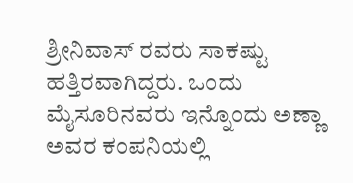ಶ್ರೀನಿವಾಸ್ ರವರು ಸಾಕಷ್ಟು ಹತ್ತಿರವಾಗಿದ್ದರು. ಒಂದು ಮೈಸೂರಿನವರು ಇನ್ನೊಂದು ಅಣ್ಣಾ ಅವರ ಕಂಪನಿಯಲ್ಲಿ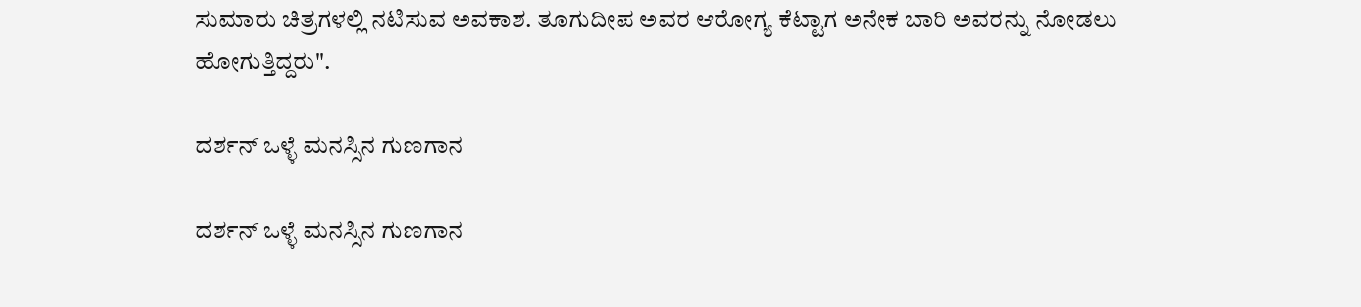ಸುಮಾರು ಚಿತ್ರಗಳಲ್ಲಿ ನಟಿಸುವ ಅವಕಾಶ. ತೂಗುದೀಪ ಅವರ ಆರೋಗ್ಯ ಕೆಟ್ಟಾಗ ಅನೇಕ ಬಾರಿ ಅವರನ್ನು ನೋಡಲು ಹೋಗುತ್ತಿದ್ದರು".

ದರ್ಶನ್ ಒಳ್ಳೆ ಮನಸ್ಸಿನ ಗುಣಗಾನ

ದರ್ಶನ್ ಒಳ್ಳೆ ಮನಸ್ಸಿನ ಗುಣಗಾನ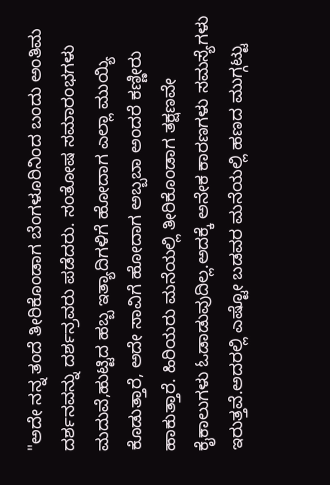"ಅದೇ ನನ್ನ ತಂದೆ ತೀರಿಕೊಂಡಾಗ ಬೆಂಗಳೂರಿನಿಂದ ಬಂದು ಅಂತಿಮ ದರ್ಶನವನ್ನು ದರ್ಶನ್ರವರು ಪಡೆದರು. ಸಂತೋಷ ಸಮಾರಂಭಗಳು ಮದುವೆ,ಹುಟ್ಟಿದ ಹಬ್ಬ ಇತ್ಯಾದಿಗಳಿಗೆ ಹೋದಾಗ ಎಲ್ಲಾ ಮುಯ್ಯಿ ಕೊಡುತ್ತಾರೆ, ಅದೇ ಸಾವಿಗೆ ಹೋದಾಗ ಅಬ್ಬಬಾ ಅಂದರೆ ಕಣ್ಣೀರು ಹಾಕುತ್ತಾರೆ. ಹಿರಿಯರು ಮನೆಯಲ್ಲಿ ತೀರಿಕೊಂಡಾಗ ತಕ್ಷಣವೇ ಕೈಕಾಲುಗಳು ಓಡಾಡುವುದಿಲ್ಲ.ಅದಕ್ಕೆ ಅನೇಕ ಕಾರಣಗಳು ಸಮಸ್ಯೆಗಳು ಇರುತ್ತವೆ.ಅದರಲ್ಲಿ ಎಷ್ಟೋ ಬಡವರ ಮನೆಯಲ್ಲಿ ಹಣದ ಮುಗ್ಗಟ್ಟು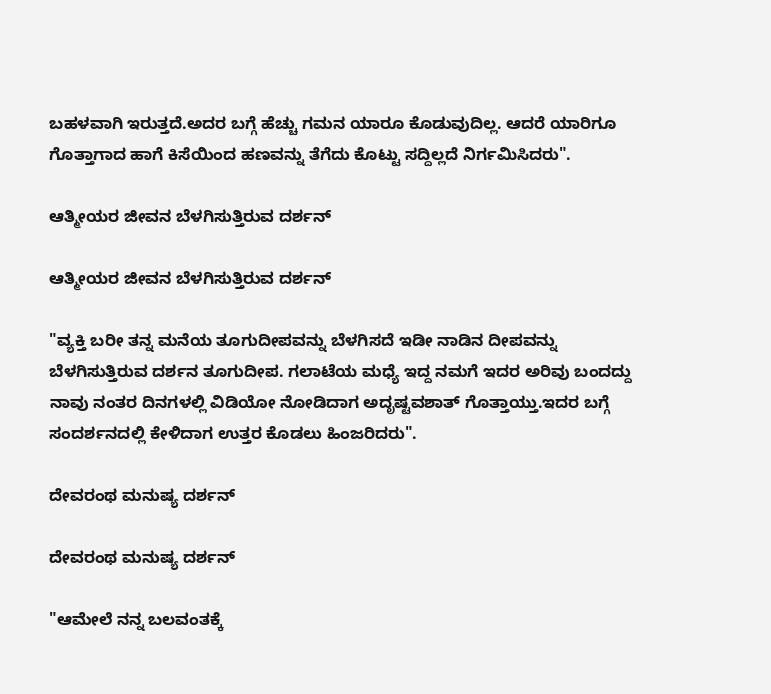ಬಹಳವಾಗಿ ಇರುತ್ತದೆ.ಅದರ ಬಗ್ಗೆ ಹೆಚ್ಚು ಗಮನ ಯಾರೂ ಕೊಡುವುದಿಲ್ಲ. ಆದರೆ ಯಾರಿಗೂ ಗೊತ್ತಾಗಾದ ಹಾಗೆ ಕಿಸೆಯಿಂದ ಹಣವನ್ನು ತೆಗೆದು ಕೊಟ್ಟು ಸದ್ದಿಲ್ಲದೆ ನಿರ್ಗಮಿಸಿದರು".

ಆತ್ಮೀಯರ ಜೀವನ ಬೆಳಗಿಸುತ್ತಿರುವ ದರ್ಶನ್

ಆತ್ಮೀಯರ ಜೀವನ ಬೆಳಗಿಸುತ್ತಿರುವ ದರ್ಶನ್

"ವ್ಯಕ್ತಿ ಬರೀ ತನ್ನ ಮನೆಯ ತೂಗುದೀಪವನ್ನು ಬೆಳಗಿಸದೆ ಇಡೀ ನಾಡಿನ ದೀಪವನ್ನು ಬೆಳಗಿಸುತ್ತಿರುವ ದರ್ಶನ ತೂಗುದೀಪ. ಗಲಾಟೆಯ ಮಧ್ಯೆ ಇದ್ದ ನಮಗೆ ಇದರ ಅರಿವು ಬಂದದ್ದು ನಾವು ನಂತರ ದಿನಗಳಲ್ಲಿ ವಿಡಿಯೋ ನೋಡಿದಾಗ ಅದೃಷ್ಟವಶಾತ್ ಗೊತ್ತಾಯ್ತು.ಇದರ ಬಗ್ಗೆ ಸಂದರ್ಶನದಲ್ಲಿ ಕೇಳಿದಾಗ ಉತ್ತರ ಕೊಡಲು ಹಿಂಜರಿದರು".

ದೇವರಂಥ ಮನುಷ್ಯ ದರ್ಶನ್

ದೇವರಂಥ ಮನುಷ್ಯ ದರ್ಶನ್

"ಆಮೇಲೆ ನನ್ನ ಬಲವಂತಕ್ಕೆ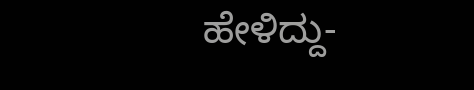ಹೇಳಿದ್ದು-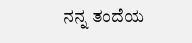ನನ್ನ ತಂದೆಯ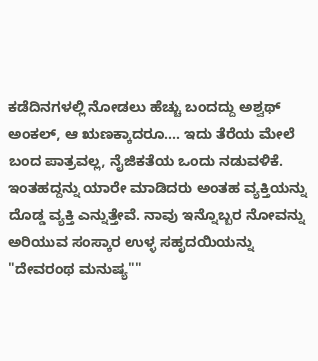ಕಡೆದಿನಗಳಲ್ಲಿ ನೋಡಲು ಹೆಚ್ಚು ಬಂದದ್ದು ಅಶ್ವಥ್ ಅಂಕಲ್, ಆ ಋಣಕ್ಕಾದರೂ.... ಇದು ತೆರೆಯ ಮೇಲೆ ಬಂದ ಪಾತ್ರವಲ್ಲ, ನೈಜಿಕತೆಯ ಒಂದು ನಡುವಳಿಕೆ. ಇಂತಹದ್ದನ್ನು ಯಾರೇ ಮಾಡಿದರು ಅಂತಹ ವ್ಯಕ್ತಿಯನ್ನು ದೊಡ್ಡ ವ್ಯಕ್ತಿ ಎನ್ನುತ್ತೇವೆ. ನಾವು ಇನ್ನೊಬ್ಬರ ನೋವನ್ನು ಅರಿಯುವ ಸಂಸ್ಕಾರ ಉಳ್ಳ ಸಹೃದಯಿಯನ್ನು "ದೇವರಂಥ ಮನುಷ್ಯ""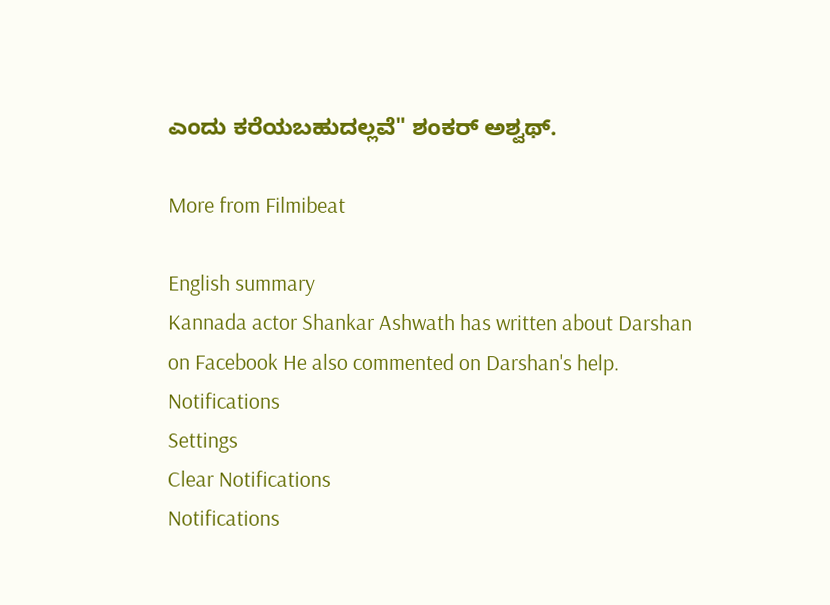ಎಂದು ಕರೆಯಬಹುದಲ್ಲವೆ" ಶಂಕರ್ ಅಶ್ವಥ್.

More from Filmibeat

English summary
Kannada actor Shankar Ashwath has written about Darshan on Facebook He also commented on Darshan's help.
Notifications
Settings
Clear Notifications
Notifications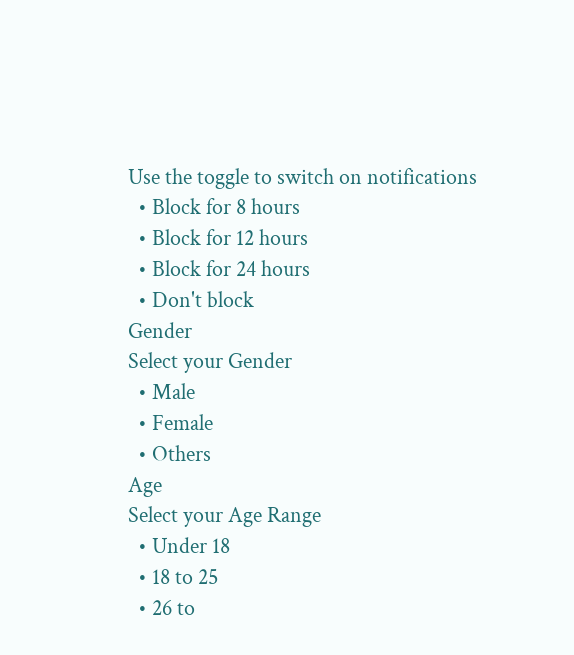Use the toggle to switch on notifications
  • Block for 8 hours
  • Block for 12 hours
  • Block for 24 hours
  • Don't block
Gender
Select your Gender
  • Male
  • Female
  • Others
Age
Select your Age Range
  • Under 18
  • 18 to 25
  • 26 to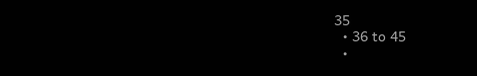35
  • 36 to 45
  •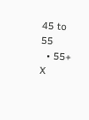45 to 55
  • 55+
X